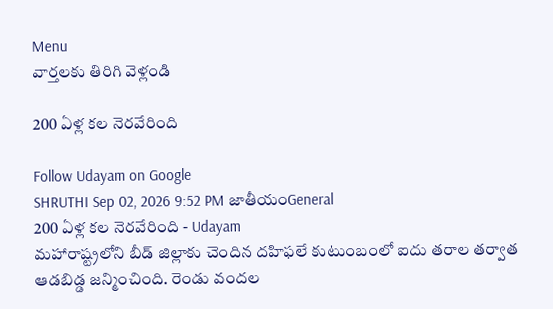Menu
వార్తలకు తిరిగి వెళ్లండి

200 ఏళ్ల కల నెరవేరింది

Follow Udayam on Google
SHRUTHI Sep 02, 2026 9:52 PM జాతీయంGeneral
200 ఏళ్ల కల నెరవేరింది - Udayam
మహారాష్ట్రలోని బీడ్ జిల్లాకు చెందిన దహిఫలే కుటుంబంలో ఐదు తరాల తర్వాత ఆడబిడ్డ జన్మించింది. రెండు వందల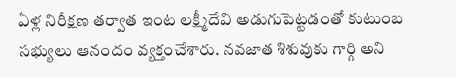ఏళ్ల నిరీక్షణ తర్వాత ఇంట లక్ష్మీదేవి అడుగుపెట్టడంతో కుటుంబ సభ్యులు ఆనందం వ్యక్తంచేశారు. నవజాత శిశువుకు గార్గి అని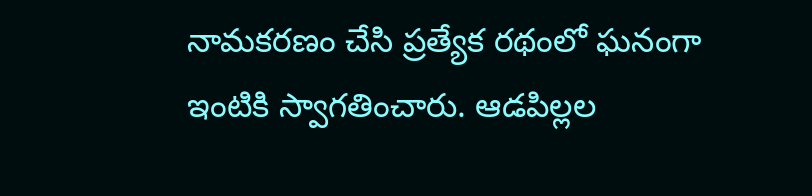నామకరణం చేసి ప్రత్యేక రథంలో ఘనంగా ఇంటికి స్వాగతించారు. ఆడపిల్లల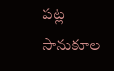పట్ల సానుకూల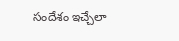సందేశం ఇచ్చేలా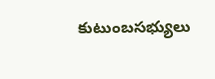కుటుంబసభ్యులు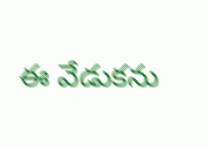ఈ వేడుకను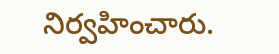నిర్వహించారు.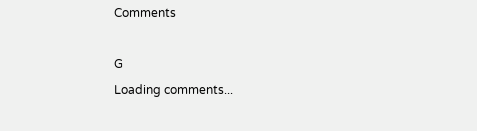Comments

G
Loading comments...